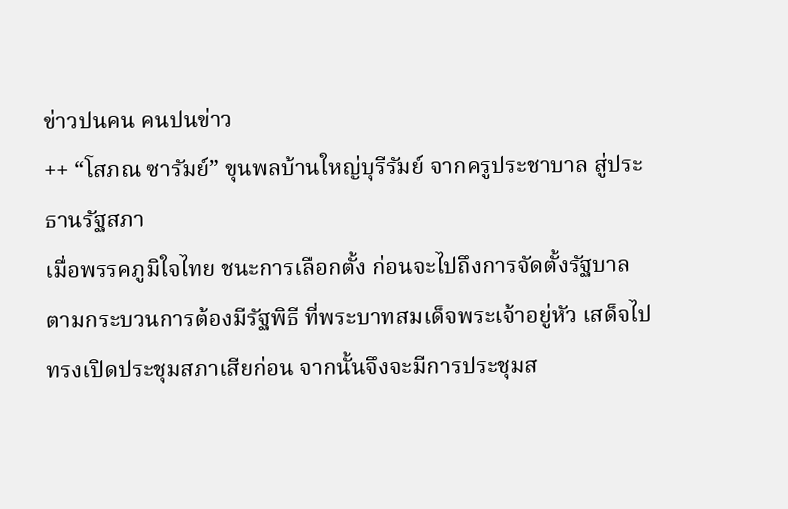ข่าวปนคน คนปนข่าว
++ “โสภณ ซารัมย์” ขุนพลบ้านใหญ่บุรีรัมย์ จากครูประชาบาล สู่ประธานรัฐสภา
เมื่อพรรคภูมิใจไทย ชนะการเลือกตั้ง ก่อนจะไปถึงการจัดตั้งรัฐบาล ตามกระบวนการต้องมีรัฐพิธี ที่พระบาทสมเด็จพระเจ้าอยู่หัว เสด็จไปทรงเปิดประชุมสภาเสียก่อน จากนั้นจึงจะมีการประชุมส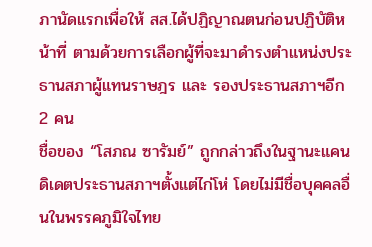ภานัดแรกเพื่อให้ สส.ได้ปฏิญาณตนก่อนปฏิบัติหน้าที่ ตามด้วยการเลือกผู้ที่จะมาดำรงตำแหน่งประธานสภาผู้แทนราษฎร และ รองประธานสภาฯอีก 2 คน
ชื่อของ “โสภณ ซารัมย์” ถูกกล่าวถึงในฐานะแคนดิเดตประธานสภาฯตั้งแต่ไก่โห่ โดยไม่มีชื่อบุคคลอื่นในพรรคภูมิใจไทย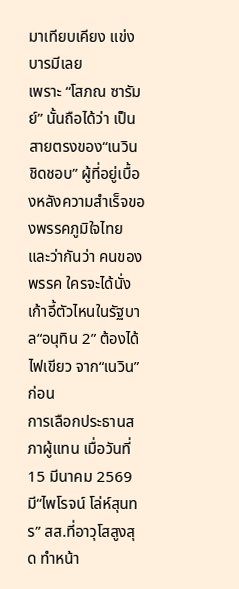มาเทียบเคียง แข่งบารมีเลย
เพราะ “โสภณ ซารัมย์” นั้นถือได้ว่า เป็นสายตรงของ“เนวิน ชิดชอบ” ผู้ที่อยู่เบื้องหลังความสำเร็จของพรรคภูมิใจไทย และว่ากันว่า คนของพรรค ใครจะได้นั่งเก้าอี้ตัวไหนในรัฐบาล“อนุทิน 2” ต้องได้ไฟเขียว จาก“เนวิน”ก่อน
การเลือกประธานสภาผู้แทน เมื่อวันที่ 15 มีนาคม 2569 มี“ไพโรจน์ โล่ห์สุนทร” สส.ที่อาวุโสสูงสุด ทำหน้า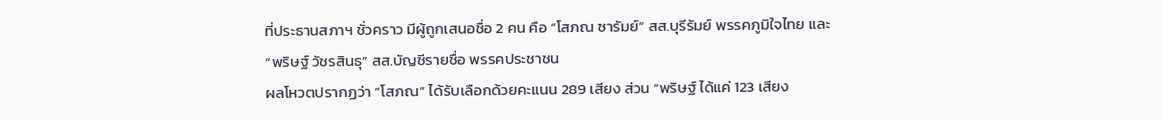ที่ประธานสภาฯ ชั่วคราว มีผู้ถูกเสนอชื่อ 2 คน คือ “โสภณ ซารัมย์” สส.บุรีรัมย์ พรรคภูมิใจไทย และ “พริษฐ์ วัชรสินธุ” สส.บัญชีรายชื่อ พรรคประชาชน
ผลโหวตปรากฏว่า “โสภณ” ได้รับเลือกด้วยคะแนน 289 เสียง ส่วน “พริษฐ์ ได้แค่ 123 เสียง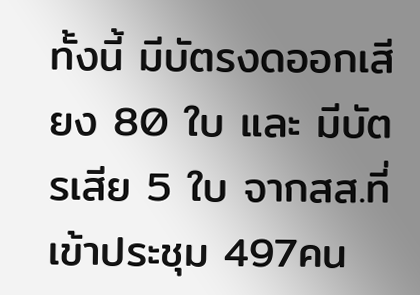ทั้งนี้ มีบัตรงดออกเสียง 80 ใบ และ มีบัตรเสีย 5 ใบ จากสส.ที่เข้าประชุม 497คน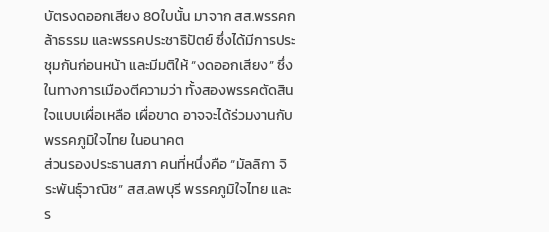บัตรงดออกเสียง 80ใบนั้น มาจาก สส.พรรคกล้าธรรม และพรรคประชาธิปัตย์ ซึ่งได้มีการประชุมกันก่อนหน้า และมีมติให้ “งดออกเสียง” ซึ่งในทางการเมืองตีความว่า ทั้งสองพรรคตัดสินใจแบบเผื่อเหลือ เผื่อขาด อาจจะได้ร่วมงานกับพรรคภูมิใจไทย ในอนาคต
ส่วนรองประธานสภา คนที่หนึ่งคือ “มัลลิกา จิระพันธุ์วาณิช” สส.ลพบุรี พรรคภูมิใจไทย และ ร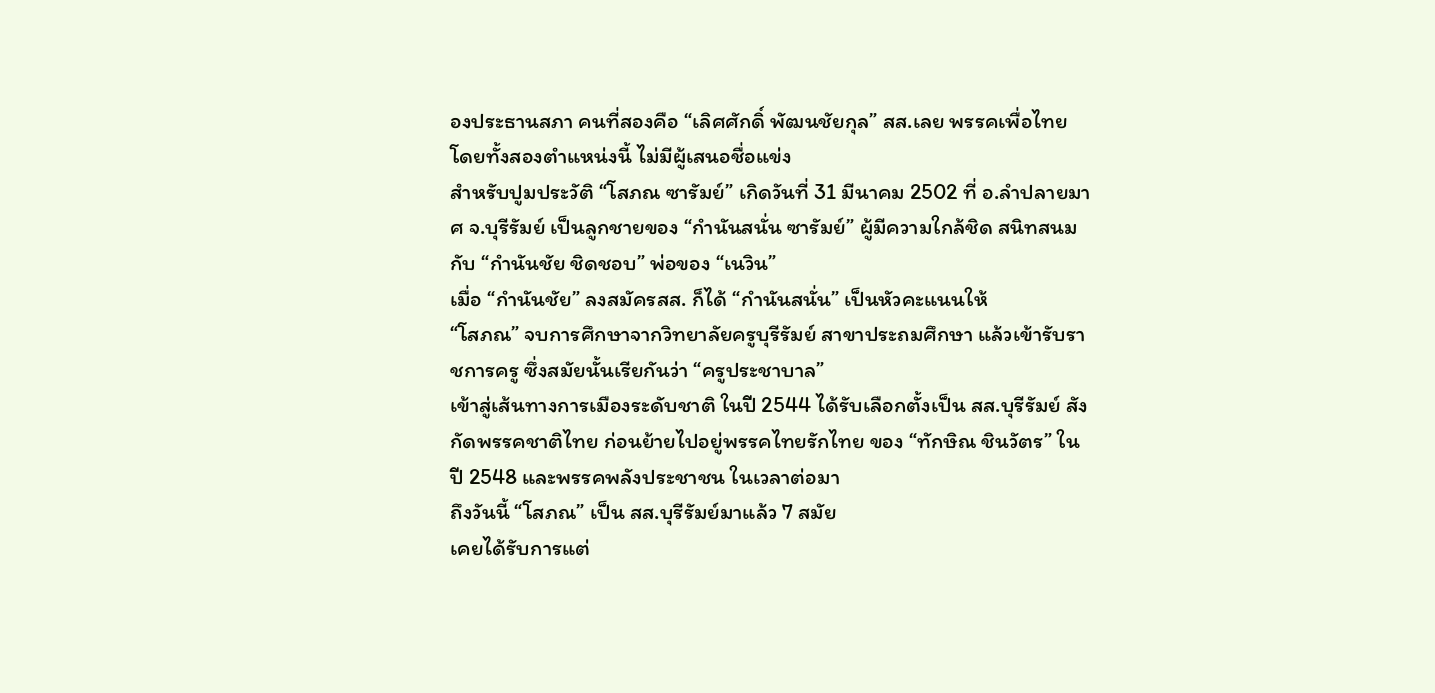องประธานสภา คนที่สองคือ “เลิศศักดิ์ พัฒนชัยกุล” สส.เลย พรรคเพื่อไทย โดยทั้งสองตำแหน่งนี้ ไม่มีผู้เสนอชื่อแข่ง
สำหรับปูมประวัติ “โสภณ ซารัมย์” เกิดวันที่ 31 มีนาคม 2502 ที่ อ.ลำปลายมาศ จ.บุรีรัมย์ เป็นลูกชายของ “กำนันสนั่น ซารัมย์” ผู้มีความใกล้ชิด สนิทสนมกับ “กำนันชัย ชิดชอบ” พ่อของ “เนวิน”
เมื่อ “กำนันชัย” ลงสมัครสส. ก็ได้ “กำนันสนั่น” เป็นหัวคะแนนให้
“โสภณ” จบการศึกษาจากวิทยาลัยครูบุรีรัมย์ สาขาประถมศึกษา แล้วเข้ารับราชการครู ซึ่งสมัยนั้นเรียกันว่า “ครูประชาบาล”
เข้าสู่เส้นทางการเมืองระดับชาติ ในปี 2544 ได้รับเลือกตั้งเป็น สส.บุรีรัมย์ สังกัดพรรคชาติไทย ก่อนย้ายไปอยู่พรรคไทยรักไทย ของ “ทักษิณ ชินวัตร” ในปี 2548 และพรรคพลังประชาชน ในเวลาต่อมา
ถึงวันนี้ “โสภณ” เป็น สส.บุรีรัมย์มาแล้ว 7 สมัย
เคยได้รับการแต่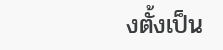งตั้งเป็น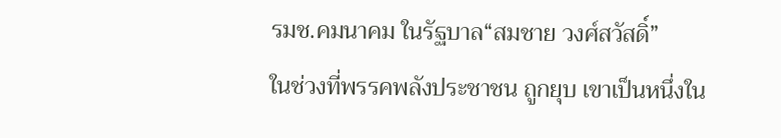รมช.คมนาคม ในรัฐบาล“สมชาย วงศ์สวัสดิ์”
ในช่วงที่พรรคพลังประชาชน ถูกยุบ เขาเป็นหนึ่งใน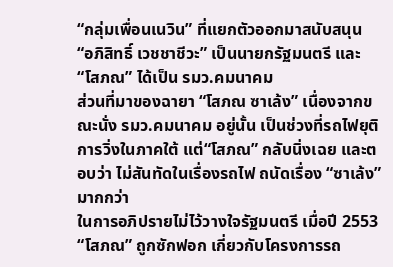“กลุ่มเพื่อนเนวิน” ที่แยกตัวออกมาสนับสนุน “อภิสิทธิ์ เวชชาชีวะ” เป็นนายกรัฐมนตรี และ “โสภณ” ได้เป็น รมว.คมนาคม
ส่วนที่มาของฉายา “โสภณ ซาเล้ง” เนื่องจากขณะนั่ง รมว.คมนาคม อยู่นั้น เป็นช่วงที่รถไฟยุติการวิ่งในภาคใต้ แต่“โสภณ” กลับนิ่งเฉย และตอบว่า ไม่สันทัดในเรื่องรถไฟ ถนัดเรื่อง “ซาเล้ง”มากกว่า
ในการอภิปรายไม่ไว้วางใจรัฐมนตรี เมื่อปี 2553 “โสภณ” ถูกซักฟอก เกี่ยวกับโครงการรถ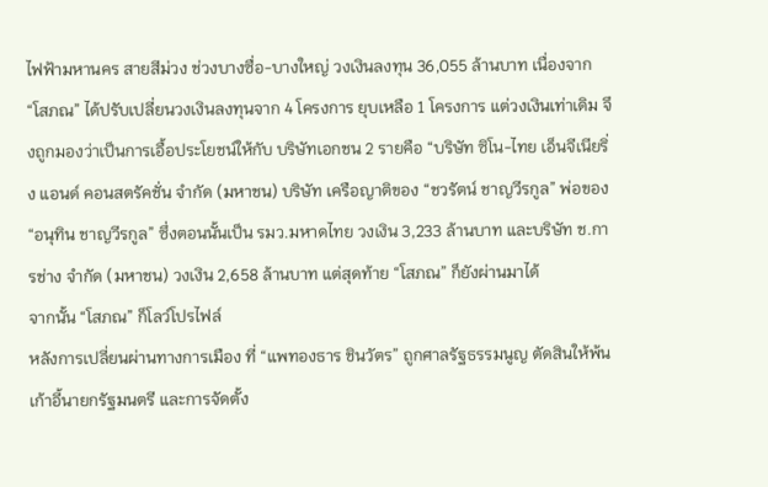ไฟฟ้ามหานคร สายสีม่วง ช่วงบางซื่อ-บางใหญ่ วงเงินลงทุน 36,055 ล้านบาท เนื่องจาก “โสภณ” ได้ปรับเปลี่ยนวงเงินลงทุนจาก 4 โครงการ ยุบเหลือ 1 โครงการ แต่วงเงินเท่าเดิม จึงถูกมองว่าเป็นการเอื้อประโยชน์ให้กับ บริษัทเอกชน 2 รายคือ “บริษัท ซิโน-ไทย เอ็นจีเนียริ่ง แอนด์ คอนสตรัคชั่น จำกัด (มหาชน) บริษัท เครือญาติของ “ชวรัตน์ ชาญวีรกูล” พ่อของ “อนุทิน ชาญวีรกูล” ซึ่งตอนนั้นเป็น รมว.มหาดไทย วงเงิน 3,233 ล้านบาท และบริษัท ช.การช่าง จำกัด (มหาชน) วงเงิน 2,658 ล้านบาท แต่สุดท้าย “โสภณ” ก็ยังผ่านมาได้
จากนั้น “โสภณ” ก็โลว์โปรไฟล์
หลังการเปลี่ยนผ่านทางการเมือง ที่ “แพทองธาร ชินวัตร” ถูกศาลรัฐธรรมนูญ ตัดสินให้พ้นเก้าอี้นายกรัฐมนตรี และการจัดตั้ง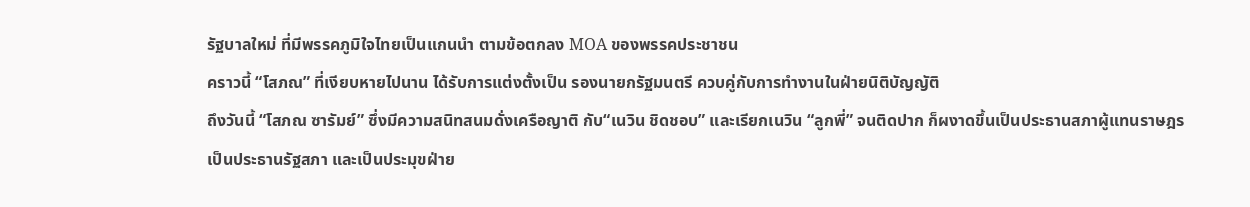รัฐบาลใหม่ ที่มีพรรคภูมิใจไทยเป็นแกนนำ ตามข้อตกลง MOA ของพรรคประชาชน
คราวนี้ “โสภณ” ที่เงียบหายไปนาน ได้รับการแต่งตั้งเป็น รองนายกรัฐมนตรี ควบคู่กับการทำงานในฝ่ายนิติบัญญัติ
ถึงวันนี้ “โสภณ ซารัมย์” ซึ่งมีความสนิทสนมดั่งเครือญาติ กับ“เนวิน ชิดชอบ” และเรียกเนวิน “ลูกพี่” จนติดปาก ก็ผงาดขึ้นเป็นประธานสภาผู้แทนราษฎร เป็นประธานรัฐสภา และเป็นประมุขฝ่าย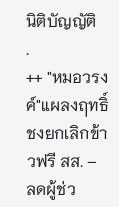นิติบัญญัติ
.
++ "หมอวรงค์"แผลงฤทธิ์ ชงยกเลิกข้าวฟรี สส. – ลดผู้ช่ว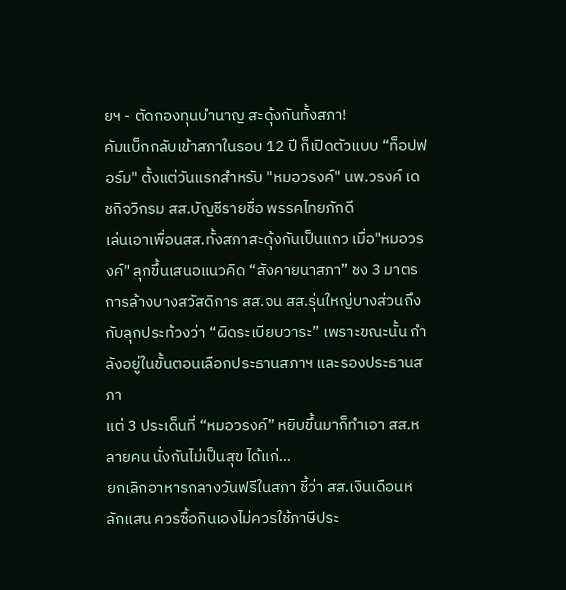ยฯ - ตัดกองทุนบำนาญ สะดุ้งกันทั้งสภา!
คัมแบ็กกลับเข้าสภาในรอบ 12 ปี ก็เปิดตัวแบบ “ท็อปฟอร์ม" ตั้งแต่วันแรกสำหรับ "หมอวรงค์" นพ.วรงค์ เดชกิจวิกรม สส.บัญชีรายชื่อ พรรคไทยภักดี
เล่นเอาเพื่อนสส.ทั้งสภาสะดุ้งกันเป็นแถว เมื่อ"หมอวรงค์" ลุกขึ้นเสนอแนวคิด “สังคายนาสภา” ชง 3 มาตรการล้างบางสวัสดิการ สส.จน สส.รุ่นใหญ่บางส่วนถึงกับลุกประท้วงว่า “ผิดระเบียบวาระ” เพราะขณะนั้น กำลังอยู่ในขั้นตอนเลือกประธานสภาฯ และรองประธานสภา
แต่ 3 ประเด็นที่ “หมอวรงค์” หยิบขึ้นมาก็ทำเอา สส.หลายคน นั่งกันไม่เป็นสุข ได้แก่...
ยกเลิกอาหารกลางวันฟรีในสภา ชี้ว่า สส.เงินเดือนหลักแสน ควรซื้อกินเองไม่ควรใช้ภาษีประ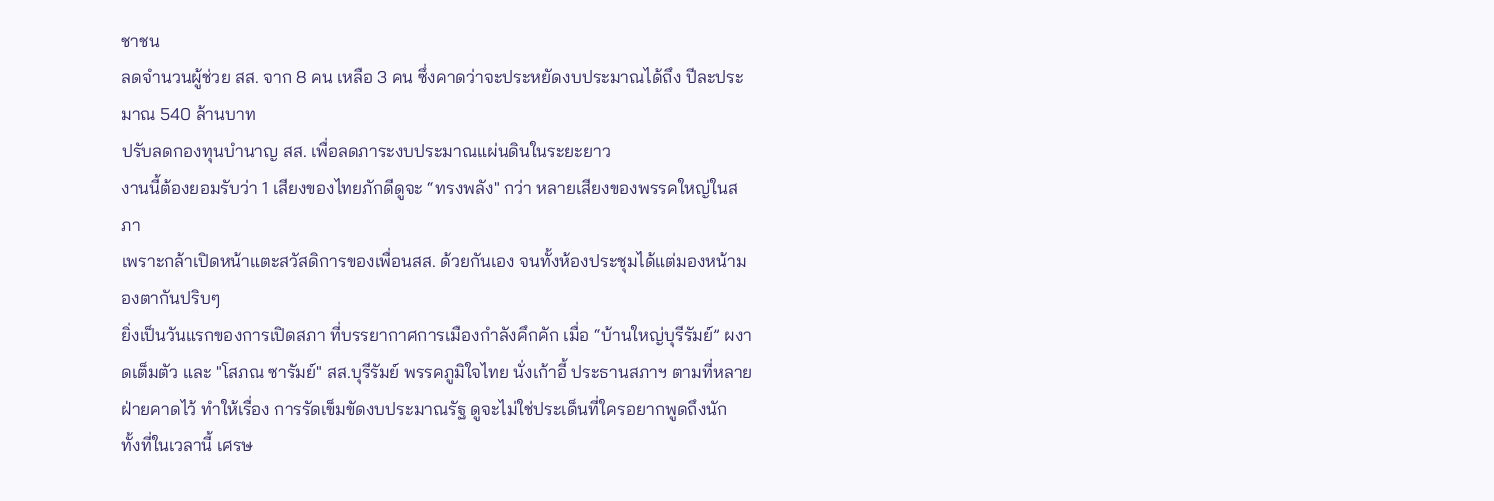ชาชน
ลดจำนวนผู้ช่วย สส. จาก 8 คน เหลือ 3 คน ซึ่งคาดว่าจะประหยัดงบประมาณได้ถึง ปีละประมาณ 540 ล้านบาท
ปรับลดกองทุนบำนาญ สส. เพื่อลดภาระงบประมาณแผ่นดินในระยะยาว
งานนี้ต้องยอมรับว่า 1 เสียงของไทยภักดีดูจะ “ทรงพลัง" กว่า หลายเสียงของพรรคใหญ่ในสภา
เพราะกล้าเปิดหน้าแตะสวัสดิการของเพื่อนสส. ด้วยกันเอง จนทั้งห้องประชุมได้แต่มองหน้ามองตากันปริบๆ
ยิ่งเป็นวันแรกของการเปิดสภา ที่บรรยากาศการเมืองกำลังคึกคัก เมื่อ “บ้านใหญ่บุรีรัมย์” ผงาดเต็มตัว และ "โสภณ ซารัมย์" สส.บุรีรัมย์ พรรคภูมิใจไทย นั่งเก้าอี้ ประธานสภาฯ ตามที่หลายฝ่ายคาดไว้ ทำให้เรื่อง การรัดเข็มขัดงบประมาณรัฐ ดูจะไม่ใช่ประเด็นที่ใครอยากพูดถึงนัก
ทั้งที่ในเวลานี้ เศรษ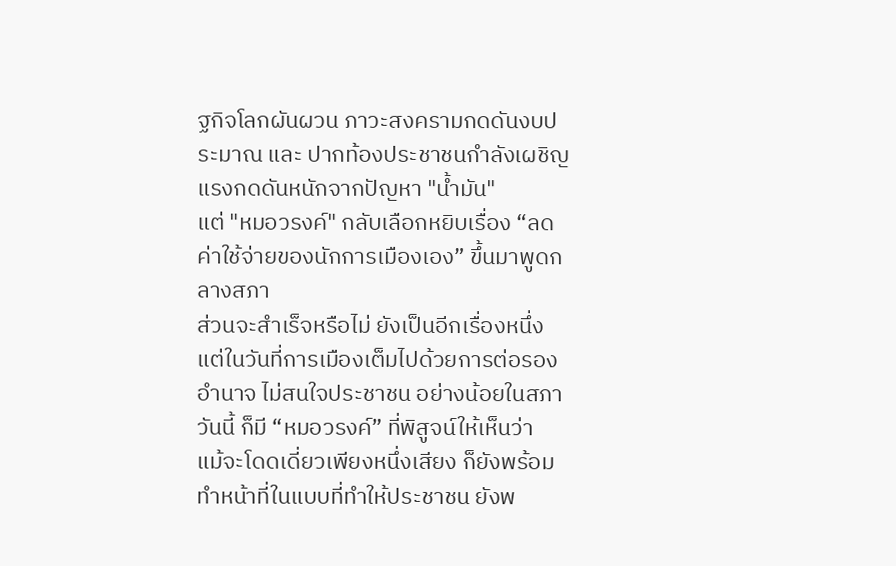ฐกิจโลกผันผวน ภาวะสงครามกดดันงบประมาณ และ ปากท้องประชาชนกำลังเผชิญแรงกดดันหนักจากปัญหา "น้ำมัน"
แต่ "หมอวรงค์" กลับเลือกหยิบเรื่อง “ลดค่าใช้จ่ายของนักการเมืองเอง” ขึ้นมาพูดกลางสภา
ส่วนจะสำเร็จหรือไม่ ยังเป็นอีกเรื่องหนึ่ง
แต่ในวันที่การเมืองเต็มไปด้วยการต่อรองอำนาจ ไม่สนใจประชาชน อย่างน้อยในสภาวันนี้ ก็มี “หมอวรงค์” ที่พิสูจน์ให้เห็นว่า
แม้จะโดดเดี่ยวเพียงหนึ่งเสียง ก็ยังพร้อมทำหน้าที่ในแบบที่ทำให้ประชาชน ยังพ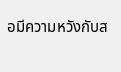อมีความหวังกับส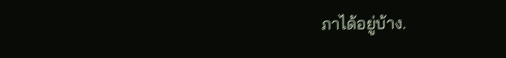ภาได้อยู่บ้าง.